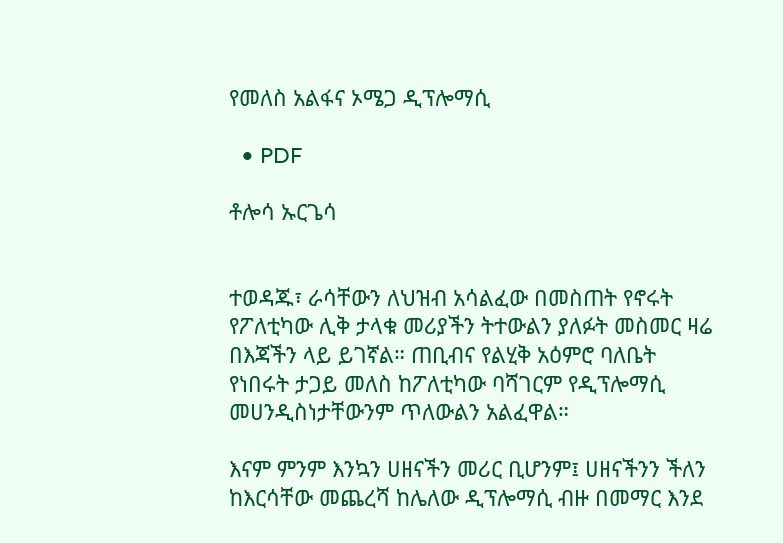የመለስ አልፋና ኦሜጋ ዲፕሎማሲ

  • PDF

ቶሎሳ ኡርጌሳ


ተወዳጁ፣ ራሳቸውን ለህዝብ አሳልፈው በመስጠት የኖሩት የፖለቲካው ሊቅ ታላቁ መሪያችን ትተውልን ያለፉት መስመር ዛሬ በእጃችን ላይ ይገኛል። ጠቢብና የልሂቅ አዕምሮ ባለቤት የነበሩት ታጋይ መለስ ከፖለቲካው ባሻገርም የዲፕሎማሲ መሀንዲስነታቸውንም ጥለውልን አልፈዋል።

እናም ምንም እንኳን ሀዘናችን መሪር ቢሆንም፤ ሀዘናችንን ችለን ከእርሳቸው መጨረሻ ከሌለው ዲፕሎማሲ ብዙ በመማር እንደ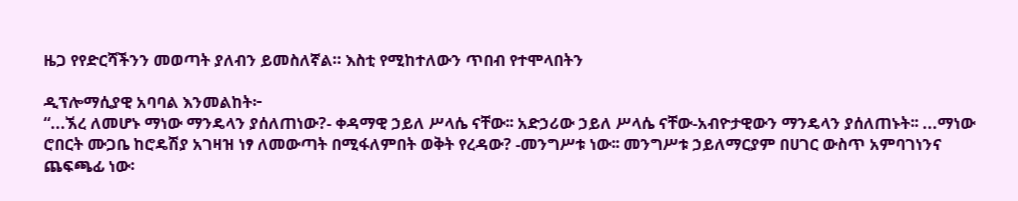ዜጋ የየድርሻችንን መወጣት ያለብን ይመስለኛል። እስቲ የሚከተለውን ጥበብ የተሞላበትን

ዲፕሎማሲያዊ አባባል እንመልከት፦
“...ኧረ ለመሆኑ ማነው ማንዴላን ያሰለጠነው?- ቀዳማዊ ኃይለ ሥላሴ ናቸው፡፡ አድኃሪው ኃይለ ሥላሴ ናቸው-አብዮታዊውን ማንዴላን ያሰለጠኑት፡፡ ...ማነው ሮበርት ሙጋቤ ከሮዴሽያ አገዛዝ ነፃ ለመውጣት በሚፋለምበት ወቅት የረዳው? -መንግሥቱ ነው፡፡ መንግሥቱ ኃይለማርያም በሀገር ውስጥ አምባገነንና ጨፍጫፊ ነው፡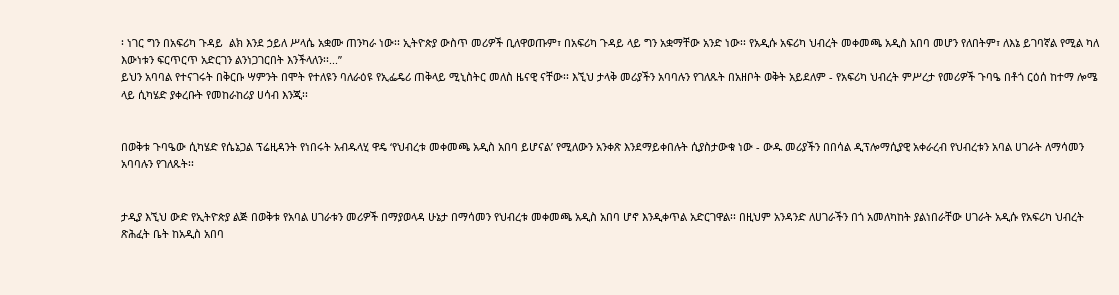፡ ነገር ግን በአፍሪካ ጉዳይ  ልክ እንደ ኃይለ ሥላሴ አቋሙ ጠንካራ ነው፡፡ ኢትዮጵያ ውስጥ መሪዎች ቢለዋወጡም፣ በአፍሪካ ጉዳይ ላይ ግን አቋማቸው አንድ ነው፡፡ የአዲሱ አፍሪካ ህብረት መቀመጫ አዲስ አበባ መሆን የለበትም፣ ለእኔ ይገባኛል የሚል ካለ እውነቱን ፍርጥርጥ አድርገን ልንነጋገርበት እንችላለን፡፡...”
ይህን አባባል የተናገሩት በቅርቡ ሣምንት በሞት የተለዩን ባለራዕዩ የኢፌዴሪ ጠቅላይ ሚኒስትር መለስ ዜናዊ ናቸው፡፡ እኚህ ታላቅ መሪያችን አባባሉን የገለጹት በአዘቦት ወቅት አይደለም - የአፍሪካ ህብረት ምሥረታ የመሪዎች ጉባዔ በቶጎ ርዕሰ ከተማ ሎሜ ላይ ሲካሄድ ያቀረቡት የመከራከሪያ ሀሳብ እንጂ፡፡


በወቅቱ ጉባዔው ሲካሄድ የሴኔጋል ፕሬዚዳንት የነበሩት አብዱላሂ ዋዴ ‘የህብረቱ መቀመጫ አዲስ አበባ ይሆናል’ የሚለውን አንቀጽ እንደማይቀበሉት ሲያስታውቁ ነው - ውዱ መሪያችን በበሳል ዲፕሎማሲያዊ አቀራረብ የህብረቱን አባል ሀገራት ለማሳመን አባባሉን የገለጹት፡፡


ታዲያ እኚህ ውድ የኢትዮጵያ ልጅ በወቅቱ የአባል ሀገራቱን መሪዎች በማያወላዳ ሁኔታ በማሳመን የህብረቱ መቀመጫ አዲስ አበባ ሆኖ እንዲቀጥል አድርገዋል፡፡ በዚህም አንዳንድ ለሀገራችን በጎ አመለካከት ያልነበራቸው ሀገራት አዲሱ የአፍሪካ ህብረት ጽሕፈት ቤት ከአዲስ አበባ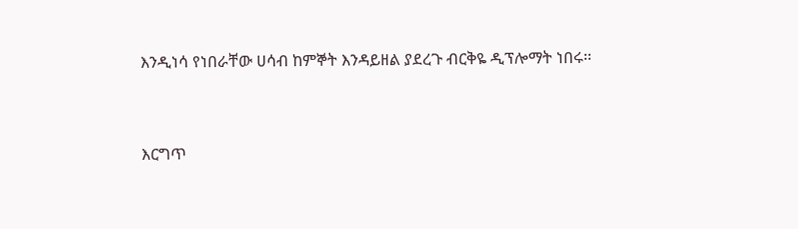እንዲነሳ የነበራቸው ሀሳብ ከምኞት እንዳይዘል ያደረጉ ብርቅዬ ዲፕሎማት ነበሩ፡፡


እርግጥ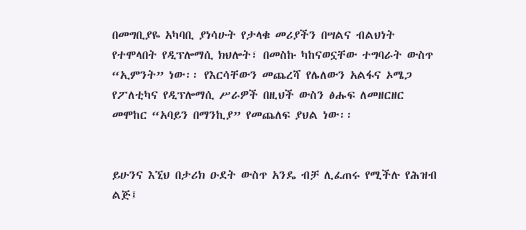በመግቢያዬ አካባቢ ያነሳሁት የታላቁ መሪያችን በሣልና ብልህነት የተሞላበት የዲፕሎማሲ ክህሎት፣ በመስኩ ካከናወኗቸው ተግባራት ውስጥ “ኢምንት” ነው፡፡ የእርሳቸውን መጨረሻ የሌለውን አልፋና ኦሜጋ የፖለቲካና የዲፕሎማሲ ሥራዎች በዚህች ውስን ፅሑፍ ለመዘርዘር መሞከር “አባይን በማንኪያ” የመጨለፍ ያህል ነው፡፡


ይሁንና እኚህ በታሪክ ዑደት ውስጥ አንዴ ብቻ ሊፈጠሩ የሚችሉ የሕዝብ ልጅ፤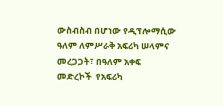ውስብስብ በሆነው የዲፕሎማሲው ዓለም ለምሥራቅ አፍሪካ ሠላምና መረጋጋት፣ በዓለም አቀፍ መድረኮች  የአፍሪካ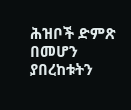ሕዝቦች ድምጽ በመሆን ያበረከቱትን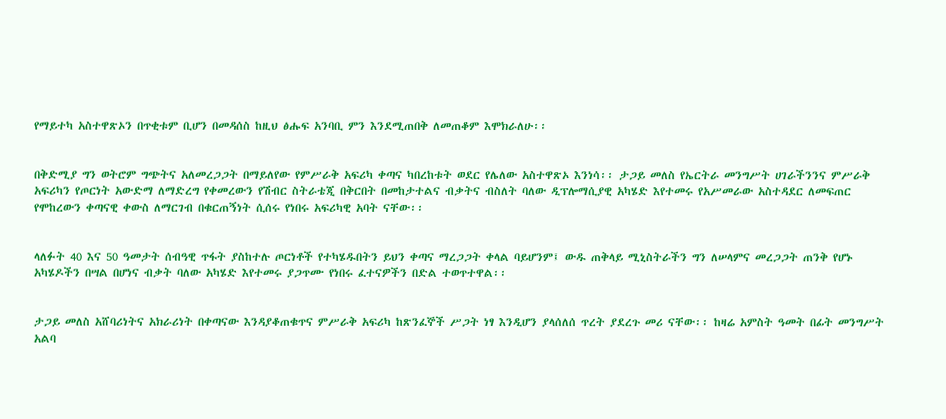የማይተካ አስተዋጽኦን በጥቂቱም ቢሆን በመዳሰስ ከዚህ ፅሑፍ አንባቢ ምን እንደሚጠበቅ ለመጠቆም እሞክራለሁ፡፡


በቅድሚያ ግን ወትሮም ግጭትና አለመረጋጋት በማይለየው የምሥራቅ አፍሪካ ቀጣና ካበረከቱት ወደር የሌለው አስተዋጽኦ እንነሳ፡፡ ታጋይ መለስ የኤርትራ መንግሥት ሀገራችንንና ምሥራቅ አፍሪካን የጦርነት አውድማ ለማድረግ የቀመረውን የሽብር ስትራቴጂ በቅርበት በመከታተልና ብቃትና ብስለት ባለው ዲፕሎማሲያዊ አካሄድ እየተመሩ የአሥመራው አስተዳደር ለመፍጠር የሞከረውን ቀጣናዊ ቀውስ ለማርገብ በቁርጠኝነት ሲሰሩ የነበሩ አፍሪካዊ አባት ናቸው፡፡


ላለፉት 40 እና 50 ዓመታት ሰብዓዊ ጥፋት ያስከተሉ ጦርነቶች የተካሄዱበትን ይህን ቀጣና ማረጋጋት ቀላል ባይሆንም፤ ውዱ ጠቅላይ ሚኒስትራችን ግን ለሠላምና መረጋጋት ጠንቅ የሆኑ አካሄዶችን በሣል በሆነና ብቃት ባለው አካሄድ እየተመሩ ያጋጥሙ የነበሩ ፈተናዎችን በድል ተወጥተዋል፡፡


ታጋይ መለስ አሸባሪነትና አክራሪነት በቀጣናው እንዳያቆጠቁጥና ምሥራቅ አፍሪካ ከጽንፈኞች ሥጋት ነፃ እንዲሆን ያላሰለሰ ጥረት ያደረጉ መሪ ናቸው፡፡ ከዛሬ አምስት ዓመት በፊት መንግሥት አልባ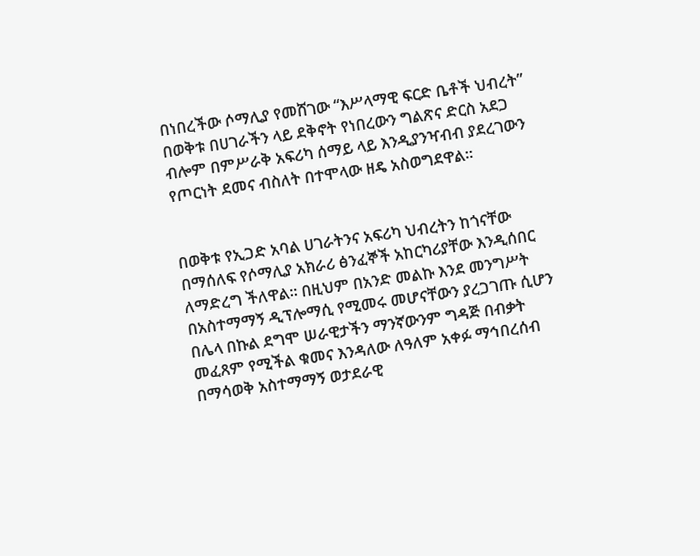በነበረችው ሶማሊያ የመሸገው “እሥላማዊ ፍርድ ቤቶች ህብረት” በወቅቱ በሀገራችን ላይ ደቅኖት የነበረውን ግልጽና ድርስ አደጋ ብሎም በምሥራቅ አፍሪካ ሰማይ ላይ እንዲያንዣብብ ያደረገውን የጦርነት ደመና ብስለት በተሞላው ዘዴ አስወግደዋል፡፡


በወቅቱ የኢጋድ አባል ሀገራትንና አፍሪካ ህብረትን ከጎናቸው በማሰለፍ የሶማሊያ አክራሪ ፅንፈኞች አከርካሪያቸው እንዲሰበር ለማድረግ ችለዋል፡፡ በዚህም በአንድ መልኩ እንደ መንግሥት በአስተማማኝ ዲፕሎማሲ የሚመሩ መሆናቸውን ያረጋገጡ ሲሆን በሌላ በኩል ደግሞ ሠራዊታችን ማንኛውንም ግዳጅ በብቃት መፈጸም የሚችል ቁመና እንዳለው ለዓለም አቀፉ ማኅበረሰብ በማሳወቅ አስተማማኝ ወታደራዊ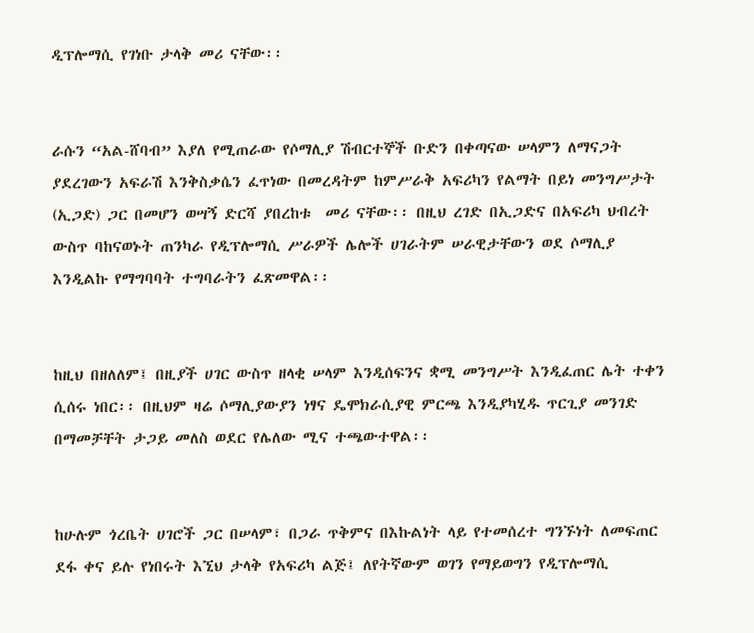ዲፕሎማሲ የገነቡ ታላቅ መሪ ናቸው፡፡


ራሱን “አል-ሸባብ” እያለ የሚጠራው የሶማሊያ ሽብርተኞች ቡድን በቀጣናው ሠላምን ለማናጋት ያደረገውን አፍራሽ እንቅስቃሴን ፈጥነው በመረዳትም ከምሥራቅ አፍሪካን የልማት በይነ መንግሥታት (ኢጋድ) ጋር በመሆን ወሣኝ ድርሻ ያበረከቱ  መሪ ናቸው፡፡ በዚህ ረገድ በኢጋድና በአፍሪካ ህብረት ውስጥ ባከናወኑት ጠንካራ የዲፕሎማሲ ሥራዎች ሌሎች ሀገራትም ሠራዊታቸውን ወደ ሶማሊያ እንዲልኩ የማግባባት ተግባራትን ፈጽመዋል፡፡


ከዚህ በዘለለም፤ በዚያች ሀገር ውስጥ ዘላቂ ሠላም እንዲሰፍንና ቋሚ መንግሥት እንዲፈጠር ሌት ተቀን ሲሰሩ ነበር፡፡ በዚህም ዛሬ ሶማሊያውያን ነፃና ዴሞክራሲያዊ ምርጫ እንዲያካሂዱ ጥርጊያ መንገድ በማመቻቸት ታጋይ መለስ ወደር የሌለው ሚና ተጫውተዋል፡፡


ከሁሉም ጎረቤት ሀገሮች ጋር በሠላም፣ በጋራ ጥቅምና በእኩልነት ላይ የተመሰረተ ግንኙነት ለመፍጠር ደፋ ቀና ይሉ የነበሩት እኚህ ታላቅ የአፍሪካ ልጅ፤ ለየትኛውም ወገን የማይወግን የዲፕሎማሲ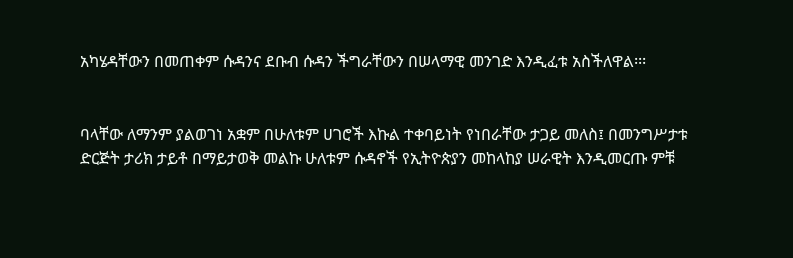አካሄዳቸውን በመጠቀም ሱዳንና ደቡብ ሱዳን ችግራቸውን በሠላማዊ መንገድ እንዲፈቱ አስችለዋል፡፡፡


ባላቸው ለማንም ያልወገነ አቋም በሁለቱም ሀገሮች እኩል ተቀባይነት የነበራቸው ታጋይ መለስ፤ በመንግሥታቱ ድርጅት ታሪክ ታይቶ በማይታወቅ መልኩ ሁለቱም ሱዳኖች የኢትዮጵያን መከላከያ ሠራዊት እንዲመርጡ ምቹ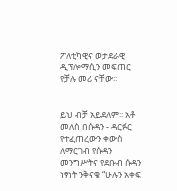ፖለቲካዊና ወታደራዊ ዲፕሎማሲን መፍጠር የቻሉ መሪ ናቸው፡፡


ይህ ብቻ አይደለም፡፡ አቶ መለስ በሱዳን - ዳርፉር የተፈጠረውን ቀውስ ለማርገብ የሱዳን መንግሥትና የደቡብ ሱዳን ነፃነት ንቅናቄ “ሁሉን አቀፍ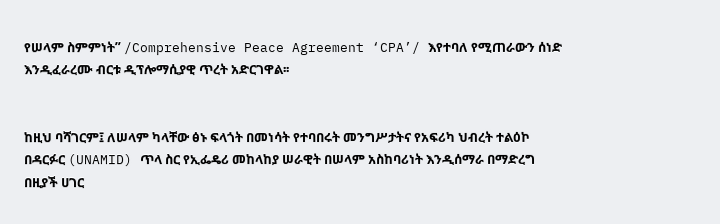የሠላም ስምምነት” /Comprehensive Peace Agreement ‘CPA’/ እየተባለ የሚጠራውን ሰነድ እንዲፈራረሙ ብርቱ ዲፕሎማሲያዊ ጥረት አድርገዋል፡፡


ከዚህ ባሻገርም፤ ለሠላም ካላቸው ፅኑ ፍላጎት በመነሳት የተባበሩት መንግሥታትና የአፍሪካ ህብረት ተልዕኮ በዳርፉር (UNAMID) ጥላ ስር የኢፌዴሪ መከላከያ ሠራዊት በሠላም አስከባሪነት እንዲሰማራ በማድረግ በዚያች ሀገር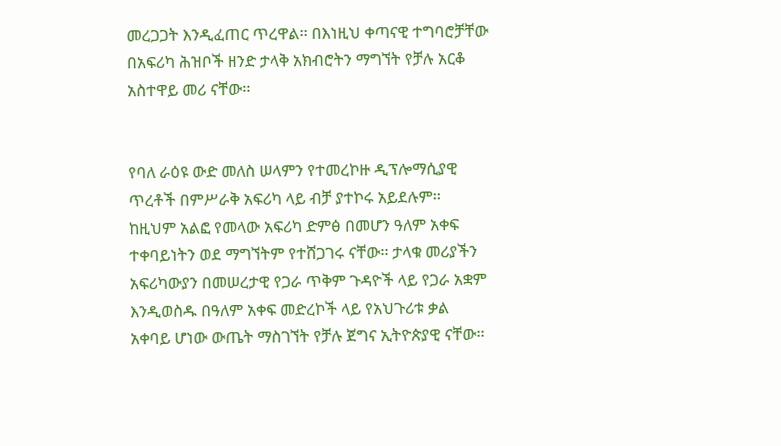መረጋጋት እንዲፈጠር ጥረዋል፡፡ በእነዚህ ቀጣናዊ ተግባሮቻቸው በአፍሪካ ሕዝቦች ዘንድ ታላቅ አክብሮትን ማግኘት የቻሉ አርቆ አስተዋይ መሪ ናቸው፡፡


የባለ ራዕዩ ውድ መለስ ሠላምን የተመረኮዙ ዲፕሎማሲያዊ ጥረቶች በምሥራቅ አፍሪካ ላይ ብቻ ያተኮሩ አይደሉም፡፡ ከዚህም አልፎ የመላው አፍሪካ ድምፅ በመሆን ዓለም አቀፍ ተቀባይነትን ወደ ማግኘትም የተሸጋገሩ ናቸው፡፡ ታላቁ መሪያችን አፍሪካውያን በመሠረታዊ የጋራ ጥቅም ጉዳዮች ላይ የጋራ አቋም እንዲወስዱ በዓለም አቀፍ መድረኮች ላይ የአህጉሪቱ ቃል አቀባይ ሆነው ውጤት ማስገኘት የቻሉ ጀግና ኢትዮጵያዊ ናቸው፡፡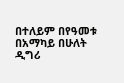በተለይም በየዓመቱ በአማካይ በሁለት ዲግሪ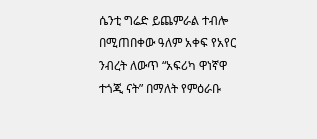ሴንቲ ግሬድ ይጨምራል ተብሎ በሚጠበቀው ዓለም አቀፍ የአየር ንብረት ለውጥ “አፍሪካ ዋነኛዋ ተጎጂ ናት” በማለት የምዕራቡ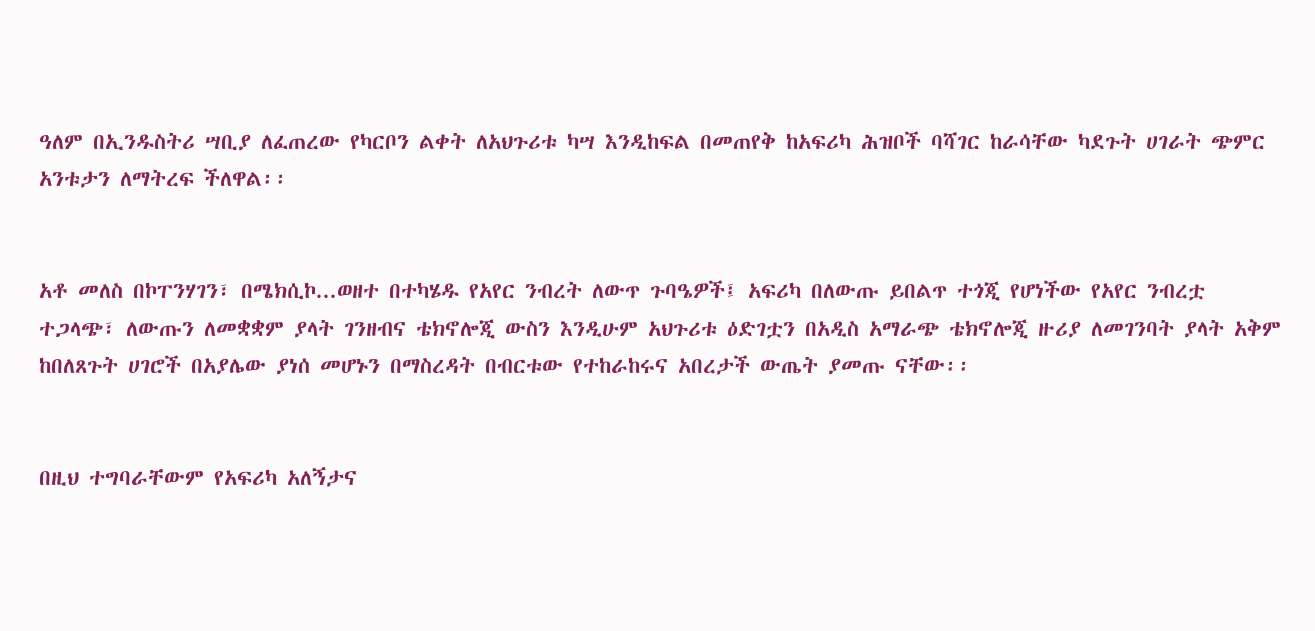ዓለም በኢንዱስትሪ ሣቢያ ለፈጠረው የካርቦን ልቀት ለአህጉሪቱ ካሣ እንዲከፍል በመጠየቅ ከአፍሪካ ሕዝቦች ባሻገር ከራሳቸው ካደጉት ሀገራት ጭምር አንቱታን ለማትረፍ ችለዋል፡፡


አቶ መለስ በኮፐንሃገን፣ በሜክሲኮ...ወዘተ በተካሄዱ የአየር ንብረት ለውጥ ጉባዔዎች፤ አፍሪካ በለውጡ ይበልጥ ተጎጂ የሆነችው የአየር ንብረቷ ተጋላጭ፣ ለውጡን ለመቋቋም ያላት ገንዘብና ቴክኖሎጂ ውስን እንዲሁም አህጉሪቱ ዕድገቷን በአዲስ አማራጭ ቴክኖሎጂ ዙሪያ ለመገንባት ያላት አቅም ከበለጸጉት ሀገሮች በአያሌው ያነሰ መሆኑን በማስረዳት በብርቱው የተከራከሩና አበረታች ውጤት ያመጡ ናቸው፡፡


በዚህ ተግባራቸውም የአፍሪካ አለኝታና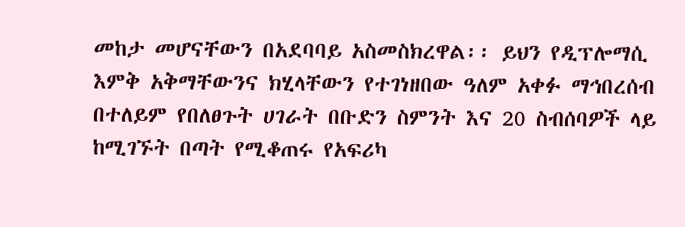መከታ መሆናቸውን በአደባባይ አስመስክረዋል፡፡ ይህን የዲፕሎማሲ እምቅ አቅማቸውንና ክሂላቸውን የተገነዘበው ዓለም አቀፉ ማኅበረሰብ በተለይም የበለፀጉት ሀገራት በቡድን ስምንት እና 20 ስብሰባዎች ላይ ከሚገኙት በጣት የሚቆጠሩ የአፍሪካ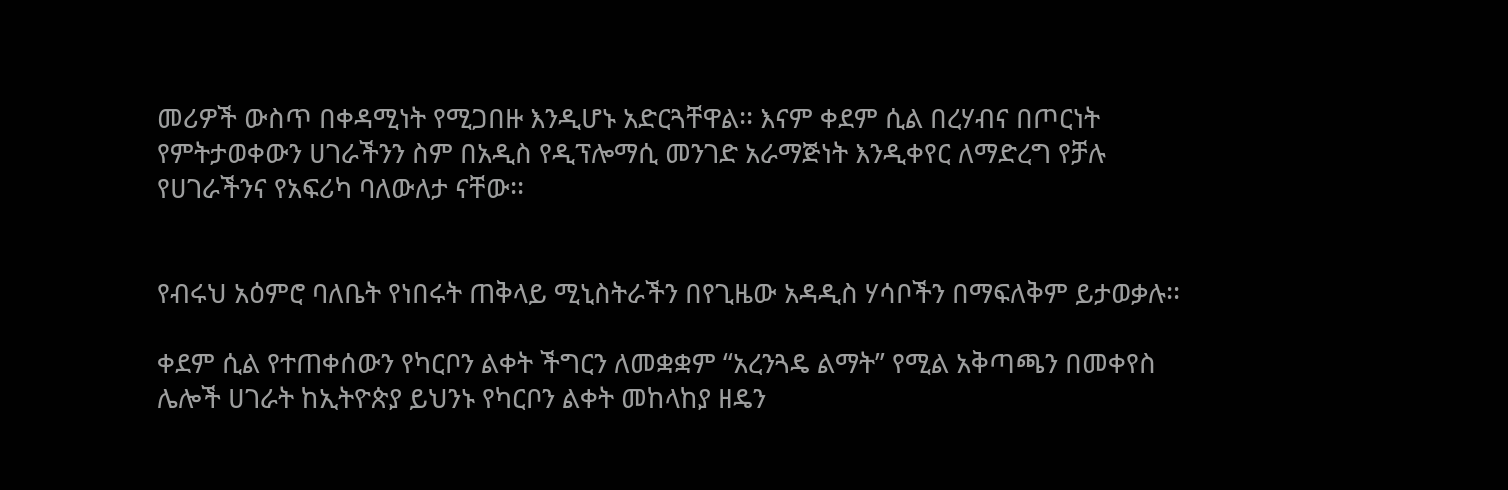መሪዎች ውስጥ በቀዳሚነት የሚጋበዙ እንዲሆኑ አድርጓቸዋል፡፡ እናም ቀደም ሲል በረሃብና በጦርነት የምትታወቀውን ሀገራችንን ስም በአዲስ የዲፕሎማሲ መንገድ አራማጅነት እንዲቀየር ለማድረግ የቻሉ የሀገራችንና የአፍሪካ ባለውለታ ናቸው፡፡


የብሩህ አዕምሮ ባለቤት የነበሩት ጠቅላይ ሚኒስትራችን በየጊዜው አዳዲስ ሃሳቦችን በማፍለቅም ይታወቃሉ፡፡

ቀደም ሲል የተጠቀሰውን የካርቦን ልቀት ችግርን ለመቋቋም “አረንጓዴ ልማት” የሚል አቅጣጫን በመቀየስ ሌሎች ሀገራት ከኢትዮጵያ ይህንኑ የካርቦን ልቀት መከላከያ ዘዴን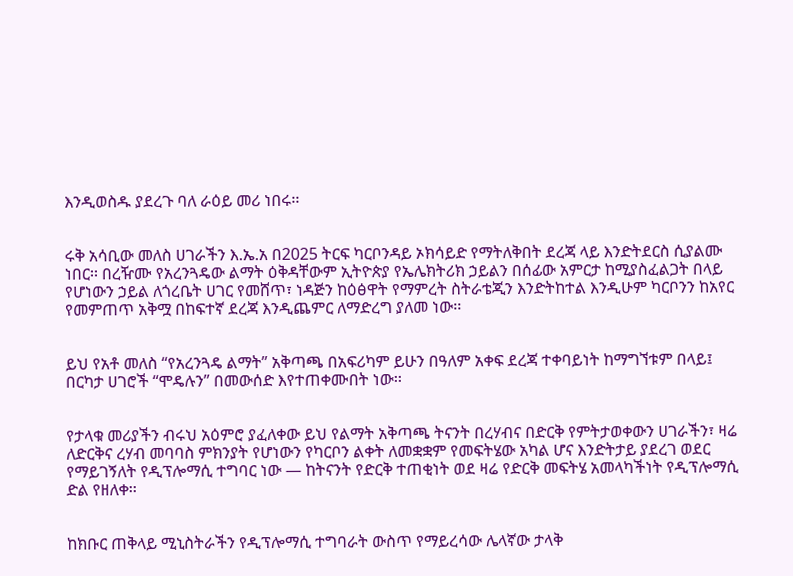እንዲወስዱ ያደረጉ ባለ ራዕይ መሪ ነበሩ፡፡


ሩቅ አሳቢው መለስ ሀገራችን እ.ኤ.አ በ2025 ትርፍ ካርቦንዳይ ኦክሳይድ የማትለቅበት ደረጃ ላይ እንድትደርስ ሲያልሙ ነበር፡፡ በረዥሙ የአረንጓዴው ልማት ዕቅዳቸውም ኢትዮጵያ የኤሌክትሪክ ኃይልን በሰፊው አምርታ ከሚያስፈልጋት በላይ የሆነውን ኃይል ለጎረቤት ሀገር የመሸጥ፣ ነዳጅን ከዕፅዋት የማምረት ስትራቴጂን እንድትከተል እንዲሁም ካርቦንን ከአየር የመምጠጥ አቅሟ በከፍተኛ ደረጃ እንዲጨምር ለማድረግ ያለመ ነው፡፡


ይህ የአቶ መለስ “የአረንጓዴ ልማት” አቅጣጫ በአፍሪካም ይሁን በዓለም አቀፍ ደረጃ ተቀባይነት ከማግኘቱም በላይ፤ በርካታ ሀገሮች “ሞዴሉን” በመውሰድ እየተጠቀሙበት ነው፡፡


የታላቁ መሪያችን ብሩህ አዕምሮ ያፈለቀው ይህ የልማት አቅጣጫ ትናንት በረሃብና በድርቅ የምትታወቀውን ሀገራችን፣ ዛሬ ለድርቅና ረሃብ መባባስ ምክንያት የሆነውን የካርቦን ልቀት ለመቋቋም የመፍትሄው አካል ሆና እንድትታይ ያደረገ ወደር የማይገኝለት የዲፕሎማሲ ተግባር ነው — ከትናንት የድርቅ ተጠቂነት ወደ ዛሬ የድርቅ መፍትሄ አመላካችነት የዲፕሎማሲ ድል የዘለቀ፡፡


ከክቡር ጠቅላይ ሚኒስትራችን የዲፕሎማሲ ተግባራት ውስጥ የማይረሳው ሌላኛው ታላቅ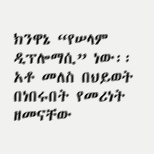ክንዋኔ “የሠላም ዲፕሎማሲ” ነው፡፡ አቶ መለስ በህይወት በነበሩበት የመሪነት ዘመናቸው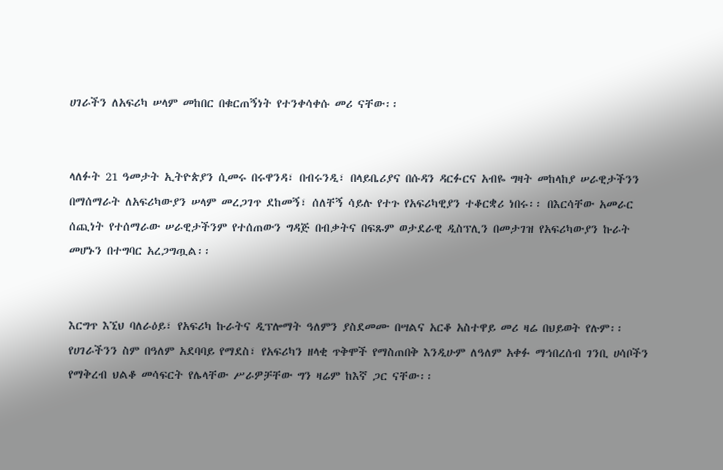ሀገራችን ለአፍሪካ ሠላም መከበር በቁርጠኝነት የተንቀሳቀሱ መሪ ናቸው፡፡


ላለፉት 21 ዓመታት ኢትዮጵያን ሲመሩ በሩዋንዳ፣ በብሩንዲ፣ በላይቤሪያና በሱዳን ዳርፉርና አብዬ ግዛት መከላከያ ሠራዊታችንን በማሰማራት ለአፍሪካውያን ሠላም መረጋገጥ ደከመኝ፣ ሰለቸኝ ሳይሉ የተጉ የአፍሪካዊያን ተቆርቋሪ ነበሩ፡፡ በእርሳቸው አመራር ሰጪነት የተሰማራው ሠራዊታችንም የተሰጠውን ግዳጅ በብቃትና በፍጹም ወታደራዊ ዲስፕሊን በመታገዝ የአፍሪካውያን ኩራት መሆኑን በተግባር አረጋግጧል፡፡


እርግጥ እኚህ ባለራዕይ፣ የአፍሪካ ኩራትና ዲፕሎማት ዓለምን ያስደመሙ በሣልና አርቆ አስተዋይ መሪ ዛሬ በህይወት የሉም፡፡ የሀገራችንን ስም በዓለም አደባባይ የማደስ፣ የአፍሪካን ዘላቂ ጥቅሞች የማስጠበቅ እንዲሁም ለዓለም አቀፉ ማኅበረሰብ ገንቢ ሀሳቦችን የማቅረብ ህልቆ መሳፍርት የሌላቸው ሥራዎቻቸው ግን ዛሬም ከእኛ ጋር ናቸው፡፡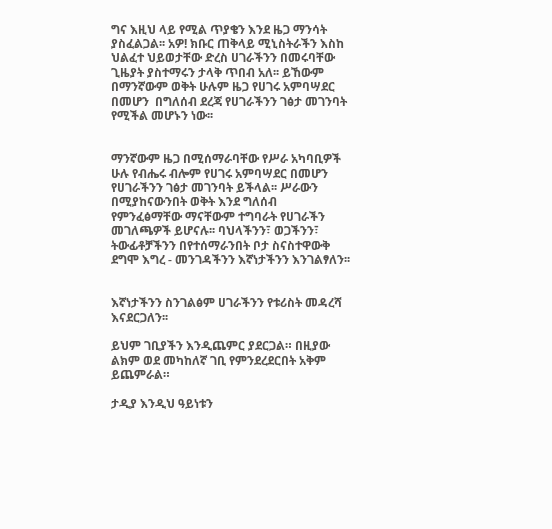ግና እዚህ ላይ የሚል ጥያቄን እንደ ዜጋ ማንሳት ያስፈልጋል፡፡ አዎ! ክቡር ጠቅላይ ሚኒስትራችን እስከ ህልፈተ ህይወታቸው ድረስ ሀገራችንን በመሩባቸው ጊዜያት ያስተማሩን ታላቅ ጥበብ አለ፡፡ ይኸውም በማንኛውም ወቅት ሁሉም ዜጋ የሀገሩ አምባሣደር በመሆን  በግለሰብ ደረጃ የሀገራችንን ገፅታ መገንባት የሚችል መሆኑን ነው፡፡


ማንኛውም ዜጋ በሚሰማራባቸው የሥራ አካባቢዎች ሁሉ የብሔሩ ብሎም የሀገሩ አምባሣደር በመሆን የሀገራችንን ገፅታ መገንባት ይችላል፡፡ ሥራውን በሚያከናውንበት ወቅት እንደ ግለሰብ የምንፈፅማቸው ማናቸውም ተግባራት የሀገራችን መገለጫዎች ይሆናሉ፡፡ ባህላችንን፣ ወጋችንን፣ ትውፊቶቻችንን በየተሰማራንበት ቦታ ስናስተዋውቅ ደግሞ እግረ - መንገዳችንን እኛነታችንን እንገልፃለን፡፡


እኛነታችንን ስንገልፅም ሀገራችንን የቱሪስት መዳረሻ እናደርጋለን፡፡

ይህም ገቢያችን እንዲጨምር ያደርጋል። በዚያው ልክም ወደ መካከለኛ ገቢ የምንደረደርበት አቅም ይጨምራል።

ታዲያ እንዲህ ዓይነቱን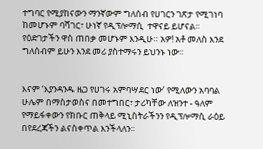ተግባር የሚያከናውን ማንኛውም ግለሰብ የሀገርን ገጽታ የሚገነባ ከመሆኑም ባሻገር፣ ሁነኛ የዲፕሎማሲ  ተዋናይ ይሆናል፡፡ የዕድገታችን ዋስ ጠበቃ መሆኑም እንዲሁ። አዎ! አቶ መለስ እንደ ግለሰብም ይሁን እንደ መሪ ያስተማሩን ይህንኑ ነው፡፡


እናም ‘እያንዳንዱ ዜጋ የሀገሩ አምባሣደር ነው’ የሚለውን አባባል ሁሌም በማስታወስና በመተግበር፣ ታሪካቸው ለዝንተ - ዓለም የማይፋቀውን የክቡር ጠቅላይ ሚኒስትራችንን የዲፕሎማሲ ራዕይ በየደረጃችን ልናስቀጥል እንችላለን፡፡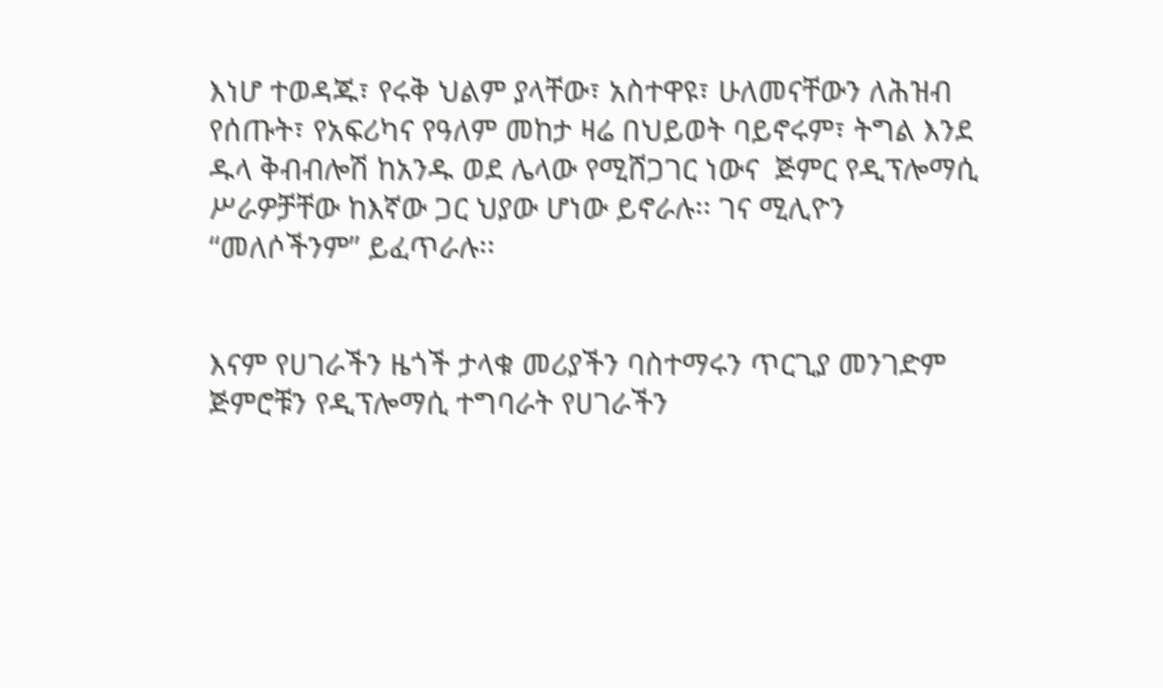እነሆ ተወዳጁ፣ የሩቅ ህልም ያላቸው፣ አስተዋዩ፣ ሁለመናቸውን ለሕዝብ የሰጡት፣ የአፍሪካና የዓለም መከታ ዛሬ በህይወት ባይኖሩም፣ ትግል እንደ ዱላ ቅብብሎሽ ከአንዱ ወደ ሌላው የሚሸጋገር ነውና  ጅምር የዲፕሎማሲ ሥራዎቻቸው ከእኛው ጋር ህያው ሆነው ይኖራሉ፡፡ ገና ሚሊዮን “መለሶችንም” ይፈጥራሉ፡፡


እናም የሀገራችን ዜጎች ታላቁ መሪያችን ባስተማሩን ጥርጊያ መንገድም ጅምሮቹን የዲፕሎማሲ ተግባራት የሀገራችን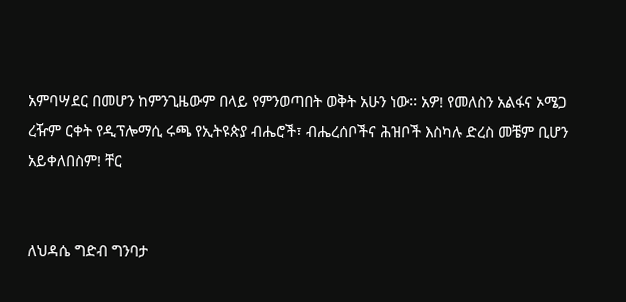አምባሣደር በመሆን ከምንጊዜውም በላይ የምንወጣበት ወቅት አሁን ነው፡፡ አዎ! የመለስን አልፋና ኦሜጋ ረዥም ርቀት የዲፕሎማሲ ሩጫ የኢትዩጵያ ብሔሮች፣ ብሔረሰቦችና ሕዝቦች እስካሉ ድረስ መቼም ቢሆን አይቀለበስም! ቸር


ለህዳሴ ግድብ ግንባታ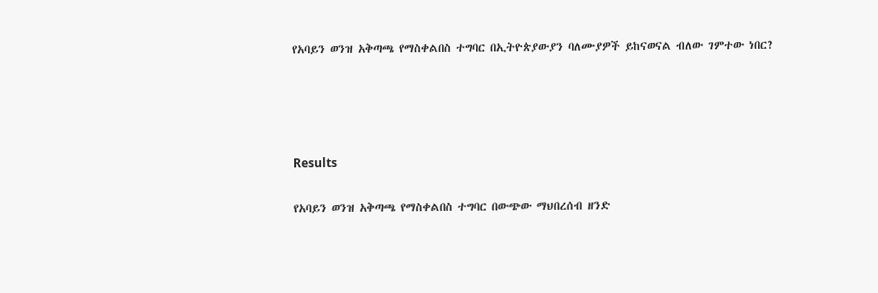የአባይን ወንዝ አቅጣጫ የማስቀልበስ ተግባር በኢትዮጵያውያን ባለሙያዎች ይከናወናል ብለው ገምተው ነበር?




Results

የአባይን ወንዝ አቅጣጫ የማስቀልበስ ተግባር በውጭው ማህበረሰብ ዘንድ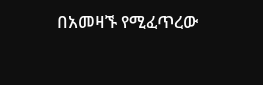በአመዛኙ የሚፈጥረው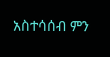አስተሳሰብ ምን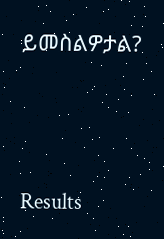ይመስልዎታል?





Results